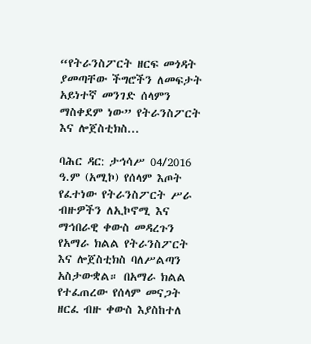“የትራንስፖርት ዘርፍ መጎዳት ያመጣቸው ችግሮችን ለመፍታት አይነተኛ መንገድ ሰላምን ማስቀደም ነው” የትራንስፖርት እና ሎጀስቲክስ...

ባሕር ዳር: ታኅሳሥ 04/2016 ዓ.ም (አሚኮ) የሰላም እጦት የፈተነው የትራንስፖርት ሥራ ብዙዎችን ለኢኮኖሚ እና ማኅበራዊ ቀውስ መዳረጉን የአማራ ክልል የትራንስፖርት እና ሎጀስቲክስ ባለሥልጣን አስታውቋል። በአማራ ክልል የተፈጠረው የሰላም መናጋት ዘርፈ ብዙ ቀውስ እያስከተለ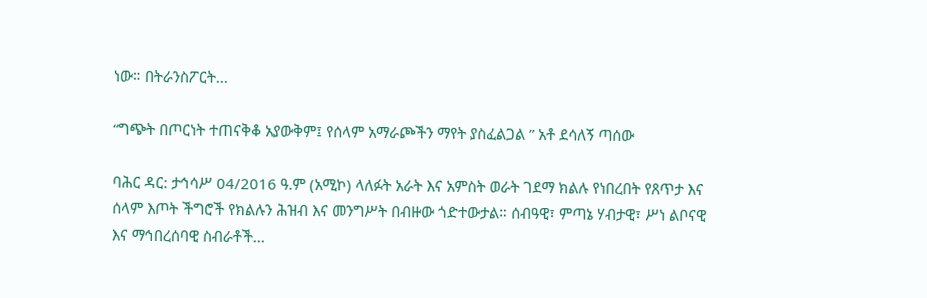ነው። በትራንስፖርት...

“ግጭት በጦርነት ተጠናቅቆ አያውቅም፤ የሰላም አማራጮችን ማየት ያስፈልጋል ” አቶ ደሳለኝ ጣሰው

ባሕር ዳር: ታኅሳሥ 04/2016 ዓ.ም (አሚኮ) ላለፉት አራት እና አምስት ወራት ገደማ ክልሉ የነበረበት የጸጥታ እና ሰላም እጦት ችግሮች የክልሉን ሕዝብ እና መንግሥት በብዙው ጎድተውታል። ሰብዓዊ፣ ምጣኔ ሃብታዊ፣ ሥነ ልቦናዊ እና ማኅበረሰባዊ ስብራቶች...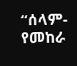“ሰላም- የመከራ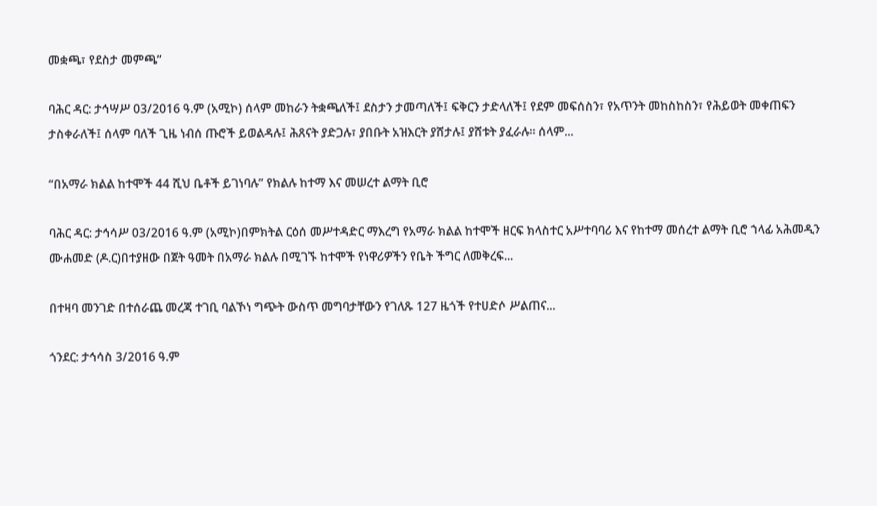መቋጫ፣ የደስታ መምጫ”

ባሕር ዳር: ታኅሣሥ 03/2016 ዓ.ም (አሚኮ) ሰላም መከራን ትቋጫለች፤ ደስታን ታመጣለች፤ ፍቅርን ታድላለች፤ የደም መፍሰስን፣ የአጥንት መከስከስን፣ የሕይወት መቀጠፍን ታስቀራለች፤ ሰላም ባለች ጊዜ ነብሰ ጡሮች ይወልዳሉ፤ ሕጸናት ያድጋሉ፣ ያበቡት አዝእርት ያሸታሉ፤ ያሸቱት ያፈራሉ። ሰላም...

“በአማራ ክልል ከተሞች 44 ሺህ ቤቶች ይገነባሉ” የክልሉ ከተማ እና መሠረተ ልማት ቢሮ

ባሕር ዳር: ታኅሳሥ 03/2016 ዓ.ም (አሚኮ)በምክትል ርዕሰ መሥተዳድር ማእረግ የአማራ ክልል ከተሞች ዘርፍ ክላስተር አሥተባባሪ እና የከተማ መሰረተ ልማት ቢሮ ኀላፊ አሕመዲን ሙሐመድ (ዶ.ር)በተያዘው በጀት ዓመት በአማራ ክልሉ በሚገኙ ከተሞች የነዋሪዎችን የቤት ችግር ለመቅረፍ...

በተዛባ መንገድ በተሰራጨ መረጃ ተገቢ ባልኾነ ግጭት ውስጥ መግባታቸውን የገለጹ 127 ዜጎች የተሀድሶ ሥልጠና...

ጎንደር: ታኅሳስ 3/2016 ዓ.ም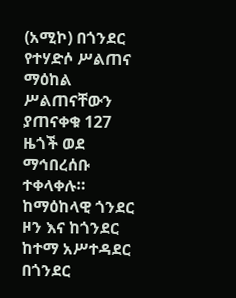(አሚኮ) በጎንደር የተሃድሶ ሥልጠና ማዕከል ሥልጠናቸውን ያጠናቀቁ 127 ዜጎች ወደ ማኅበረሰቡ ተቀላቀሉ። ከማዕከላዊ ጎንደር ዞን እና ከጎንደር ከተማ አሥተዳደር በጎንደር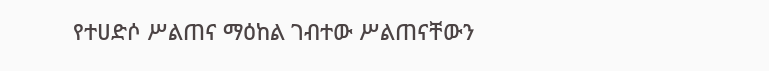የተሀድሶ ሥልጠና ማዕከል ገብተው ሥልጠናቸውን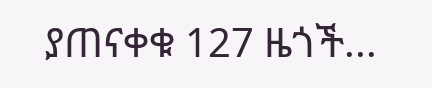ያጠናቀቁ 127 ዜጎች...